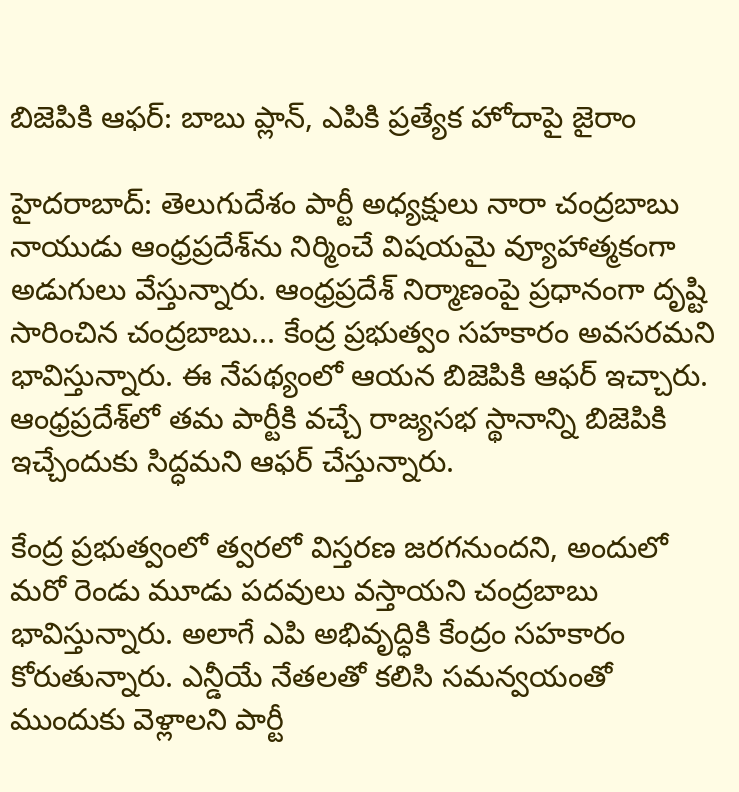బిజెపికి ఆఫర్: బాబు ప్లాన్, ఎపికి ప్రత్యేక హోదాపై జైరాం

హైదరాబాద్: తెలుగుదేశం పార్టీ అధ్యక్షులు నారా చంద్రబాబు నాయుడు ఆంధ్రప్రదేశ్‌ను నిర్మించే విషయమై వ్యూహాత్మకంగా అడుగులు వేస్తున్నారు. ఆంధ్రప్రదేశ్ నిర్మాణంపై ప్రధానంగా దృష్టి సారించిన చంద్రబాబు... కేంద్ర ప్రభుత్వం సహకారం అవసరమని భావిస్తున్నారు. ఈ నేపథ్యంలో ఆయన బిజెపికి ఆఫర్ ఇచ్చారు. ఆంధ్రప్రదేశ్‌‍లో తమ పార్టీకి వచ్చే రాజ్యసభ స్థానాన్ని బిజెపికి ఇచ్చేందుకు సిద్ధమని ఆఫర్ చేస్తున్నారు.

కేంద్ర ప్రభుత్వంలో త్వరలో విస్తరణ జరగనుందని, అందులో మరో రెండు మూడు పదవులు వస్తాయని చంద్రబాబు భావిస్తున్నారు. అలాగే ఎపి అభివృద్ధికి కేంద్రం సహకారం కోరుతున్నారు. ఎన్డీయే నేతలతో కలిసి సమన్వయంతో ముందుకు వెళ్లాలని పార్టీ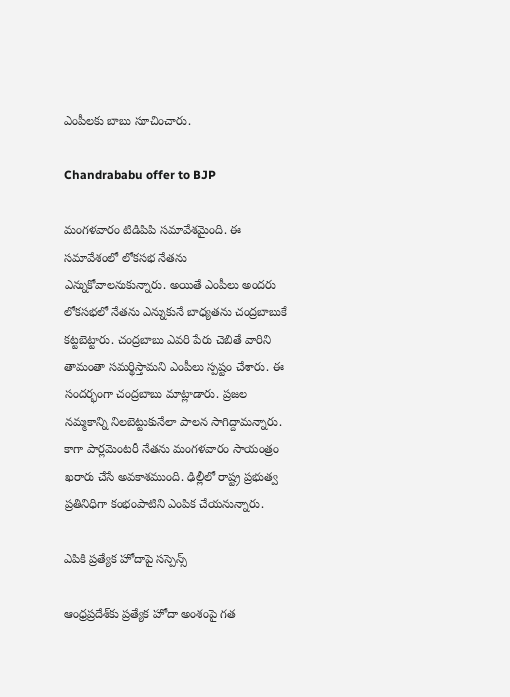ఎంపీలకు బాబు సూచించారు.

Chandrababu offer to BJP

మంగళవారం టిడిపిపి సమావేశమైంది. ఈ సమావేశంలో లోకసభ నేతను ఎన్నుకోవాలనుకున్నారు. అయితే ఎంపీలు అందరు లోకసభలో నేతను ఎన్నుకునే బాధ్యతను చంద్రబాబుకే కట్టబెట్టారు. చంద్రబాబు ఎవరి పేరు చెబితే వారిని తామంతా సమర్థిస్తామని ఎంపీలు స్పష్టం చేశారు. ఈ సందర్భంగా చంద్రబాబు మాట్లాడారు. ప్రజల నమ్మకాన్ని నిలబెట్టుకునేలా పాలన సాగిద్దామన్నారు. కాగా పార్లమెంటరీ నేతను మంగళవారం సాయంత్రం ఖరారు చేసే అవకాశముంది. ఢిల్లీలో రాష్ట్ర ప్రభుత్వ ప్రతినిధిగా కంభంపాటిని ఎంపిక చేయనున్నారు.

ఎపికి ప్రత్యేక హోదాపై సస్పెన్స్

ఆంధ్రప్రదేశ్‌కు ప్రత్యేక హోదా అంశంపై గత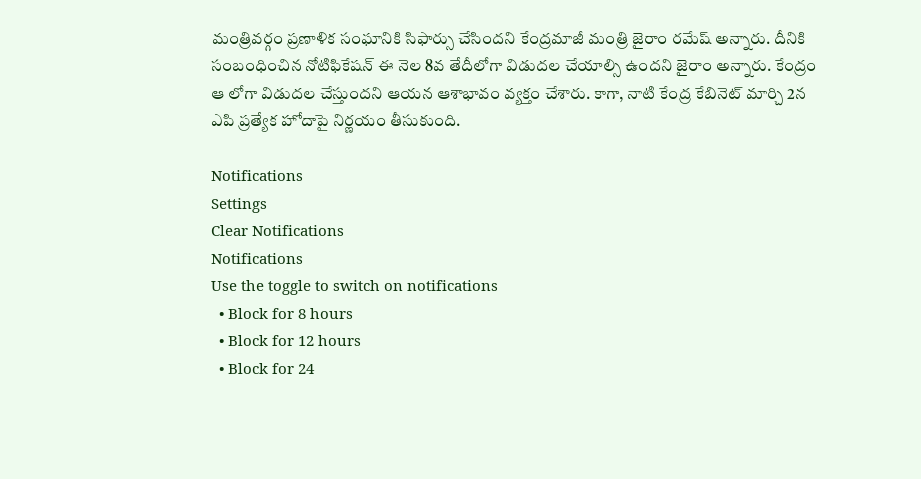మంత్రివర్గం ప్రణాళిక సంఘానికి సిఫార్సు చేసిందని కేంద్రమాజీ మంత్రి జైరాం రమేష్ అన్నారు. దీనికి సంబంధించిన నోటిఫికేషన్ ఈ నెల 8వ తేదీలోగా విడుదల చేయాల్సి ఉందని జైరాం అన్నారు. కేంద్రం ఆ లోగా విడుదల చేస్తుందని ఆయన ఆశాభావం వ్యక్తం చేశారు. కాగా, నాటి కేంద్ర కేబినెట్ మార్చి 2న ఎపి ప్రత్యేక హోదాపై నిర్ణయం తీసుకుంది.

Notifications
Settings
Clear Notifications
Notifications
Use the toggle to switch on notifications
  • Block for 8 hours
  • Block for 12 hours
  • Block for 24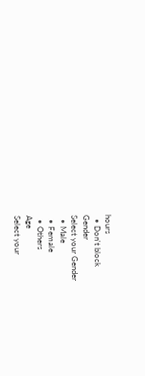hours
  • Don't block
Gender
Select your Gender
  • Male
  • Female
  • Others
Age
Select your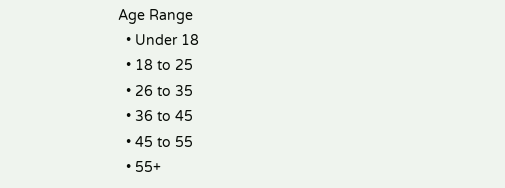Age Range
  • Under 18
  • 18 to 25
  • 26 to 35
  • 36 to 45
  • 45 to 55
  • 55+